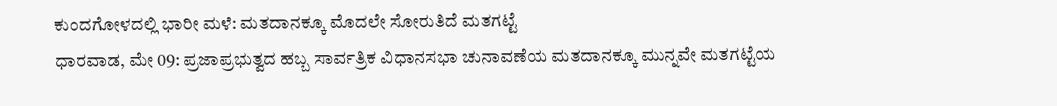ಕುಂದಗೋಳದಲ್ಲಿ ಭಾರೀ ಮಳೆ: ಮತದಾನಕ್ಕೂ ಮೊದಲೇ ಸೋರುತಿದೆ ಮತಗಟ್ಟೆ
ಧಾರವಾಡ, ಮೇ 09: ಪ್ರಜಾಪ್ರಭುತ್ವದ ಹಬ್ಬ ಸಾರ್ವತ್ರಿಕ ವಿಧಾನಸಭಾ ಚುನಾವಣೆಯ ಮತದಾನಕ್ಕೂ ಮುನ್ನವೇ ಮತಗಟ್ಟೆಯ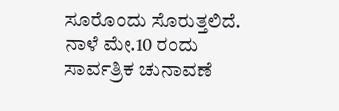ಸೂರೊಂದು ಸೊರುತ್ತಲಿದೆ. ನಾಳೆ ಮೇ.10 ರಂದು ಸಾರ್ವತ್ರಿಕ ಚುನಾವಣೆ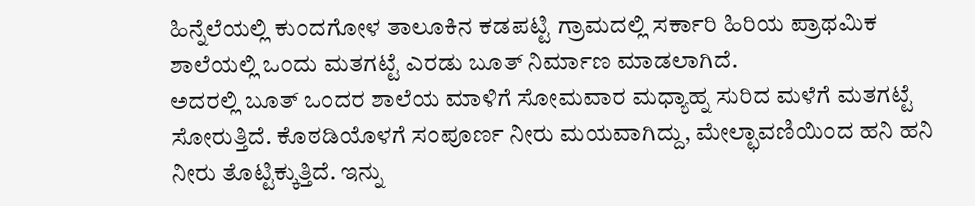ಹಿನ್ನೆಲೆಯಲ್ಲಿ ಕುಂದಗೋಳ ತಾಲೂಕಿನ ಕಡಪಟ್ಟಿ ಗ್ರಾಮದಲ್ಲಿ ಸರ್ಕಾರಿ ಹಿರಿಯ ಪ್ರಾಥಮಿಕ ಶಾಲೆಯಲ್ಲಿ ಒಂದು ಮತಗಟ್ಟೆ ಎರಡು ಬೂತ್ ನಿರ್ಮಾಣ ಮಾಡಲಾಗಿದೆ.
ಅದರಲ್ಲಿ ಬೂತ್ ಒಂದರ ಶಾಲೆಯ ಮಾಳಿಗೆ ಸೋಮವಾರ ಮಧ್ಯಾಹ್ನ ಸುರಿದ ಮಳೆಗೆ ಮತಗಟ್ಟೆ ಸೋರುತ್ತಿದೆ. ಕೊಠಡಿಯೊಳಗೆ ಸಂಪೂರ್ಣ ನೀರು ಮಯವಾಗಿದ್ದು, ಮೇಲ್ಛಾವಣಿಯಿಂದ ಹನಿ ಹನಿ ನೀರು ತೊಟ್ಟಿಕ್ಕುತ್ತಿದೆ. ಇನ್ನು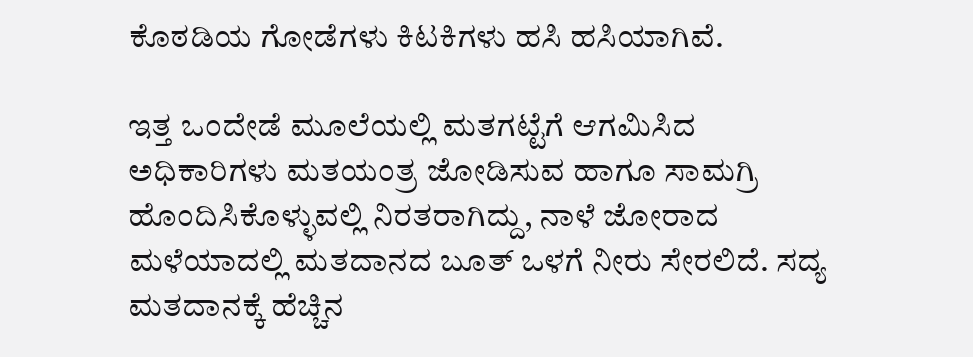ಕೊಠಡಿಯ ಗೋಡೆಗಳು ಕಿಟಕಿಗಳು ಹಸಿ ಹಸಿಯಾಗಿವೆ.

ಇತ್ತ ಒಂದೇಡೆ ಮೂಲೆಯಲ್ಲಿ ಮತಗಟ್ಟೆಗೆ ಆಗಮಿಸಿದ ಅಧಿಕಾರಿಗಳು ಮತಯಂತ್ರ ಜೋಡಿಸುವ ಹಾಗೂ ಸಾಮಗ್ರಿ ಹೊಂದಿಸಿಕೊಳ್ಳುವಲ್ಲಿ ನಿರತರಾಗಿದ್ದು, ನಾಳೆ ಜೋರಾದ ಮಳೆಯಾದಲ್ಲಿ ಮತದಾನದ ಬೂತ್ ಒಳಗೆ ನೀರು ಸೇರಲಿದೆ. ಸದ್ಯ ಮತದಾನಕ್ಕೆ ಹೆಚ್ಚಿನ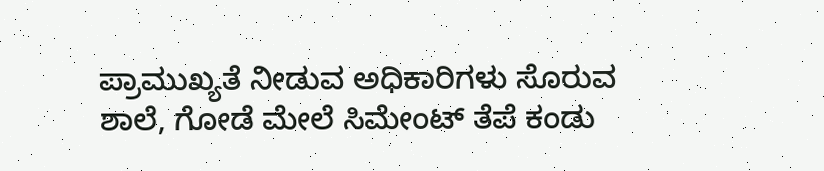ಪ್ರಾಮುಖ್ಯತೆ ನೀಡುವ ಅಧಿಕಾರಿಗಳು ಸೊರುವ ಶಾಲೆ, ಗೋಡೆ ಮೇಲೆ ಸಿಮೇಂಟ್ ತೆಪೆ ಕಂಡು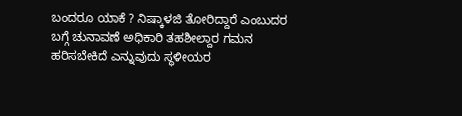ಬಂದರೂ ಯಾಕೆ ? ನಿಷ್ಕಾಳಜಿ ತೋರಿದ್ದಾರೆ ಎಂಬುದರ ಬಗ್ಗೆ ಚುನಾವಣೆ ಅಧಿಕಾರಿ ತಹಶೀಲ್ದಾರ ಗಮನ ಹರಿಸಬೇಕಿದೆ ಎನ್ನುವುದು ಸ್ಥಳೀಯರ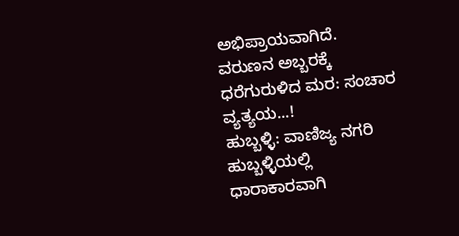ಅಭಿಪ್ರಾಯವಾಗಿದೆ.
ವರುಣನ ಅಬ್ಬರಕ್ಕೆ ಧರೆಗುರುಳಿದ ಮರ: ಸಂಚಾರ ವ್ಯತ್ಯಯ...!
ಹುಬ್ಬಳ್ಳಿ: ವಾಣಿಜ್ಯ ನಗರಿ ಹುಬ್ಬಳ್ಳಿಯಲ್ಲಿ ಧಾರಾಕಾರವಾಗಿ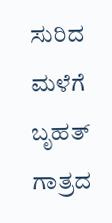ಸುರಿದ ಮಳೆಗೆ ಬೃಹತ್ ಗಾತ್ರದ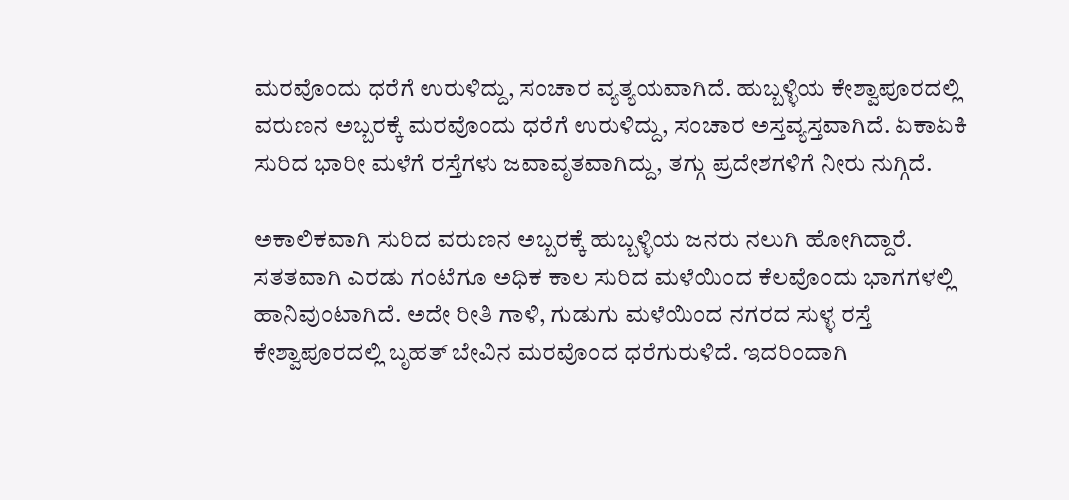ಮರವೊಂದು ಧರೆಗೆ ಉರುಳಿದ್ದು, ಸಂಚಾರ ವ್ಯತ್ಯಯವಾಗಿದೆ. ಹುಬ್ಬಳ್ಳಿಯ ಕೇಶ್ವಾಪೂರದಲ್ಲಿ ವರುಣನ ಅಬ್ಬರಕ್ಕೆ ಮರವೊಂದು ಧರೆಗೆ ಉರುಳಿದ್ದು, ಸಂಚಾರ ಅಸ್ತವ್ಯಸ್ತವಾಗಿದೆ. ಏಕಾಏಕಿ ಸುರಿದ ಭಾರೀ ಮಳೆಗೆ ರಸ್ತೆಗಳು ಜವಾವೃತವಾಗಿದ್ದು, ತಗ್ಗು ಪ್ರದೇಶಗಳಿಗೆ ನೀರು ನುಗ್ಗಿದೆ.

ಅಕಾಲಿಕವಾಗಿ ಸುರಿದ ವರುಣನ ಅಬ್ಬರಕ್ಕೆ ಹುಬ್ಬಳ್ಳಿಯ ಜನರು ನಲುಗಿ ಹೋಗಿದ್ದಾರೆ. ಸತತವಾಗಿ ಎರಡು ಗಂಟೆಗೂ ಅಧಿಕ ಕಾಲ ಸುರಿದ ಮಳೆಯಿಂದ ಕೆಲವೊಂದು ಭಾಗಗಳಲ್ಲಿ ಹಾನಿವುಂಟಾಗಿದೆ. ಅದೇ ರೀತಿ ಗಾಳಿ, ಗುಡುಗು ಮಳೆಯಿಂದ ನಗರದ ಸುಳ್ಳ ರಸ್ತೆ ಕೇಶ್ವಾಪೂರದಲ್ಲಿ ಬೃಹತ್ ಬೇವಿನ ಮರವೊಂದ ಧರೆಗುರುಳಿದೆ. ಇದರಿಂದಾಗಿ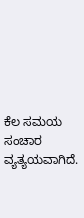ಕೆಲ ಸಮಯ ಸಂಚಾರ ವ್ಯತ್ಯಯವಾಗಿದೆ.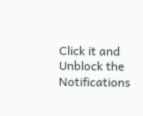Click it and Unblock the Notifications